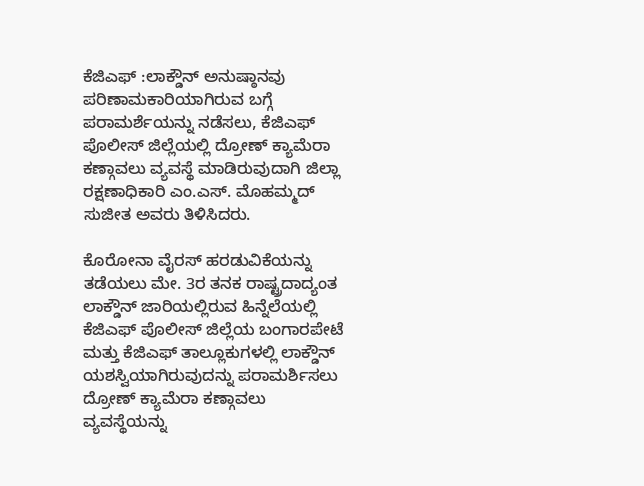ಕೆಜಿಎಫ್ :ಲಾಕ್ಡೌನ್ ಅನುಷ್ಠಾನವು ಪರಿಣಾಮಕಾರಿಯಾಗಿರುವ ಬಗ್ಗೆ ಪರಾಮರ್ಶೆಯನ್ನು ನಡೆಸಲು, ಕೆಜಿಎಫ್ ಪೊಲೀಸ್ ಜಿಲ್ಲೆಯಲ್ಲಿ ದ್ರೋಣ್ ಕ್ಯಾಮೆರಾ ಕಣ್ಗಾವಲು ವ್ಯವಸ್ಥೆ ಮಾಡಿರುವುದಾಗಿ ಜಿಲ್ಲಾ ರಕ್ಷಣಾಧಿಕಾರಿ ಎಂ.ಎಸ್. ಮೊಹಮ್ಮದ್ ಸುಜೀತ ಅವರು ತಿಳಿಸಿದರು.

ಕೊರೋನಾ ವೈರಸ್ ಹರಡುವಿಕೆಯನ್ನು ತಡೆಯಲು ಮೇ. 3ರ ತನಕ ರಾಷ್ಟ್ರದಾದ್ಯಂತ ಲಾಕ್ಡೌನ್ ಜಾರಿಯಲ್ಲಿರುವ ಹಿನ್ನೆಲೆಯಲ್ಲಿ ಕೆಜಿಎಫ್ ಪೊಲೀಸ್ ಜಿಲ್ಲೆಯ ಬಂಗಾರಪೇಟೆ ಮತ್ತು ಕೆಜಿಎಫ್ ತಾಲ್ಲೂಕುಗಳಲ್ಲಿ ಲಾಕ್ಡೌನ್ ಯಶಸ್ವಿಯಾಗಿರುವುದನ್ನು ಪರಾಮರ್ಶಿಸಲು ದ್ರೋಣ್ ಕ್ಯಾಮೆರಾ ಕಣ್ಗಾವಲು ವ್ಯವಸ್ಥೆಯನ್ನು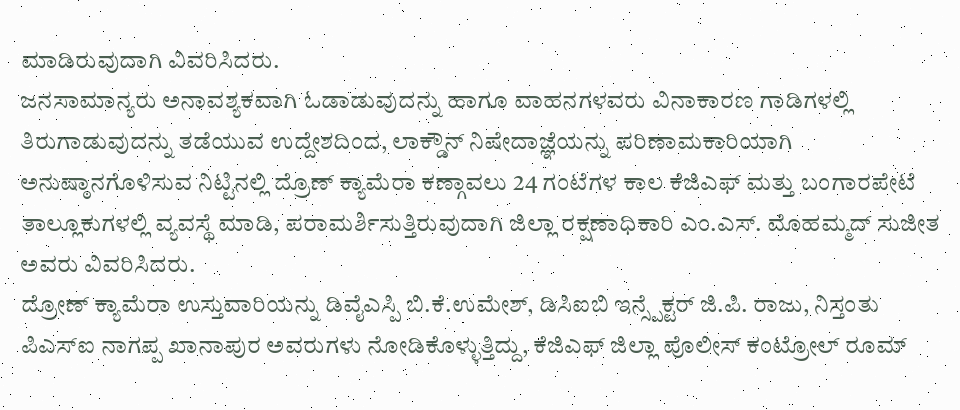ಮಾಡಿರುವುದಾಗಿ ವಿವರಿಸಿದರು.
ಜನಸಾಮಾನ್ಯರು ಅನಾವಶ್ಯಕವಾಗಿ ಓಡಾಡುವುದನ್ನು ಹಾಗೂ ವಾಹನಗಳವರು ವಿನಾಕಾರಣ ಗಾಡಿಗಳಲ್ಲಿ ತಿರುಗಾಡುವುದನ್ನು ತಡೆಯುವ ಉದ್ದೇಶದಿಂದ, ಲಾಕ್ಡೌನ್ ನಿಷೇದಾಜ್ಞೆಯನ್ನು ಪರಿಣಾಮಕಾರಿಯಾಗಿ ಅನುಷ್ಠಾನಗೊಳಿಸುವ ನಿಟ್ಟಿನಲ್ಲಿ ದ್ರೊಣ್ ಕ್ಯಾಮೆರಾ ಕಣ್ಗಾವಲು 24 ಗಂಟೆಗಳ ಕಾಲ ಕೆಜಿಎಫ್ ಮತ್ತು ಬಂಗಾರಪೇಟೆ ತಾಲ್ಲೂಕುಗಳಲ್ಲಿ ವ್ಯವಸ್ಥೆ ಮಾಡಿ, ಪರಾಮರ್ಶಿಸುತ್ತಿರುವುದಾಗಿ ಜಿಲ್ಲಾ ರಕ್ಷಣಾಧಿಕಾರಿ ಎಂ.ಎಸ್. ಮೊಹಮ್ಮದ್ ಸುಜೀತ ಅವರು ವಿವರಿಸಿದರು.
ದ್ರೋಣ್ ಕ್ಯಾಮೆರಾ ಉಸ್ತುವಾರಿಯನ್ನು ಡಿವೈಎಸ್ಪಿ ಬಿ.ಕೆ.ಉಮೇಶ್, ಡಿಸಿಐಬಿ ಇನ್ಸ್ಪೆಕ್ಟರ್ ಜಿ.ಪಿ. ರಾಜು, ನಿಸ್ತಂತು ಪಿಎಸ್ಐ ನಾಗಪ್ಪ ಖಾನಾಪುರ ಅವರುಗಳು ನೋಡಿಕೊಳ್ಳುತ್ತಿದ್ದು, ಕೆಜಿಎಫ್ ಜಿಲ್ಲಾ ಪೊಲೀಸ್ ಕಂಟ್ರೋಲ್ ರೂಮ್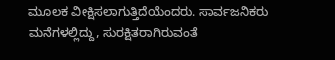ಮೂಲಕ ವೀಕ್ಷಿಸಲಾಗುತ್ತಿದೆಯೆಂದರು. ಸಾರ್ವಜನಿಕರು ಮನೆಗಳಲ್ಲಿದ್ದು, ಸುರಕ್ಷಿತರಾಗಿರುವಂತೆ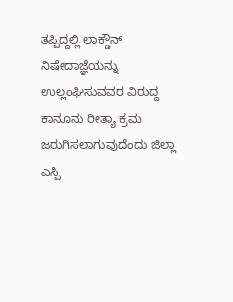ತಪ್ಪಿದ್ದಲ್ಲಿ ಲಾಕ್ಡೌನ್ ನಿಷೇದಾಜ್ಞೆಯನ್ನು ಉಲ್ಲಂಘಿಸುವವರ ವಿರುದ್ದ ಕಾನೂನು ರೀತ್ಯಾ ಕ್ರಮ ಜರುಗಿಸಲಾಗುವುದೆಂದು ಜಿಲ್ಲಾ ಎಸ್ಪಿ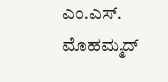ಎಂ.ಎಸ್. ಮೊಹಮ್ಮದ್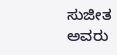ಸುಜೀತ ಅವರು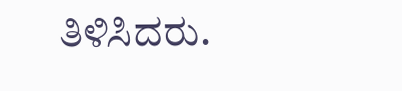ತಿಳಿಸಿದರು.